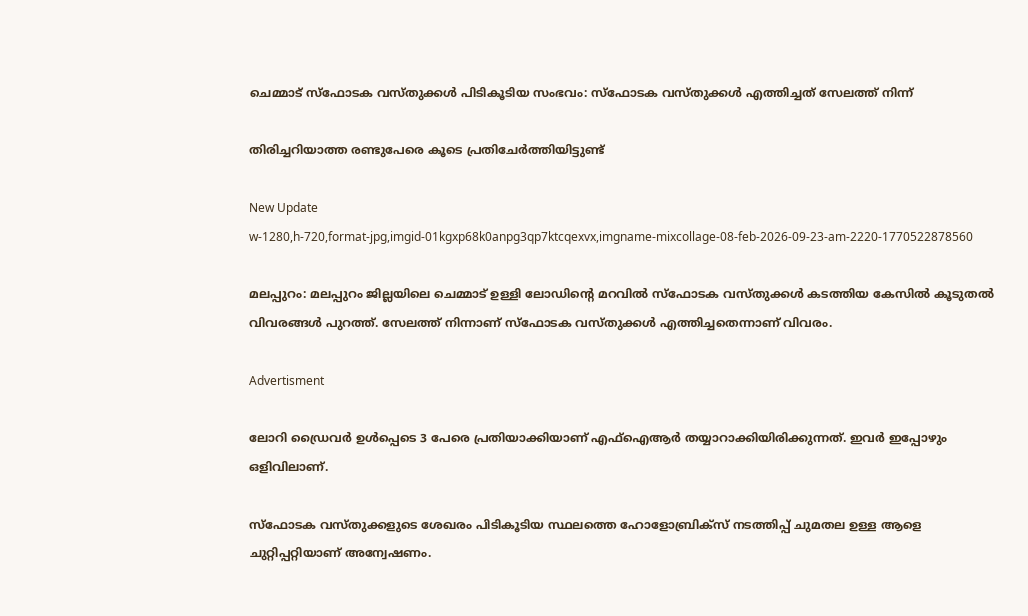ചെമ്മാട് സ്ഫോടക വസ്തുക്കൾ പിടികൂടിയ സംഭവം: സ്ഫോടക വസ്തുക്കൾ എത്തിച്ചത് സേലത്ത് നിന്ന്

തിരിച്ചറിയാത്ത രണ്ടുപേരെ കൂടെ പ്രതിചേർത്തിയിട്ടുണ്ട്

New Update
w-1280,h-720,format-jpg,imgid-01kgxp68k0anpg3qp7ktcqexvx,imgname-mixcollage-08-feb-2026-09-23-am-2220-1770522878560

മലപ്പുറം: മലപ്പുറം ജില്ലയിലെ ചെമ്മാട് ഉള്ളി ലോഡിന്റെ മറവിൽ സ്ഫോടക വസ്തുക്കൾ കടത്തിയ കേസിൽ കൂടുതൽ വിവരങ്ങൾ പുറത്ത്. സേലത്ത് നിന്നാണ് സ്ഫോടക വസ്തുക്കൾ എത്തിച്ചതെന്നാണ് വിവരം.

Advertisment

ലോറി ഡ്രൈവർ ഉൾപ്പെടെ 3 പേരെ പ്രതിയാക്കിയാണ് എഫ്ഐആർ തയ്യാറാക്കിയിരിക്കുന്നത്. ഇവർ ഇപ്പോഴും ഒളിവിലാണ്.

സ്ഫോടക വസ്തുക്കളുടെ ശേഖരം പിടികൂടിയ സ്ഥലത്തെ ഹോളോബ്രിക്‌സ് നടത്തിപ്പ് ചുമതല ഉള്ള ആളെ ചുറ്റിപ്പറ്റിയാണ് അന്വേഷണം.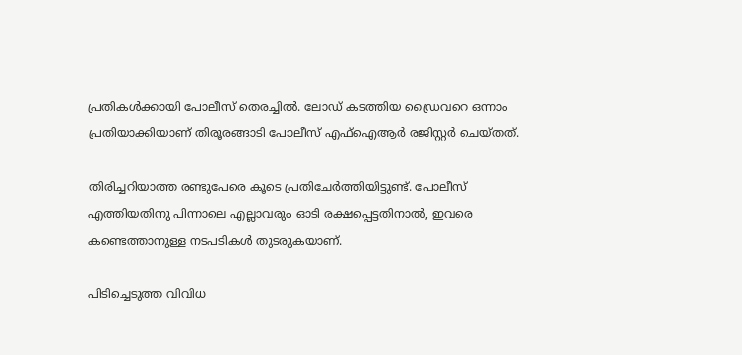പ്രതികൾക്കായി പോലീസ് തെരച്ചിൽ. ലോഡ് കടത്തിയ ഡ്രൈവറെ ഒന്നാം പ്രതിയാക്കിയാണ് തിരൂരങ്ങാടി പോലീസ് എഫ്ഐആർ രജിസ്റ്റർ ചെയ്തത്.

തിരിച്ചറിയാത്ത രണ്ടുപേരെ കൂടെ പ്രതിചേർത്തിയിട്ടുണ്ട്. പോലീസ് എത്തിയതിനു പിന്നാലെ എല്ലാവരും ഓടി രക്ഷപ്പെട്ടതിനാൽ, ഇവരെ കണ്ടെത്താനുള്ള നടപടികൾ തുടരുകയാണ്.

പിടിച്ചെടുത്ത വിവിധ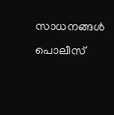സാധനങ്ങൾ പൊലീസ്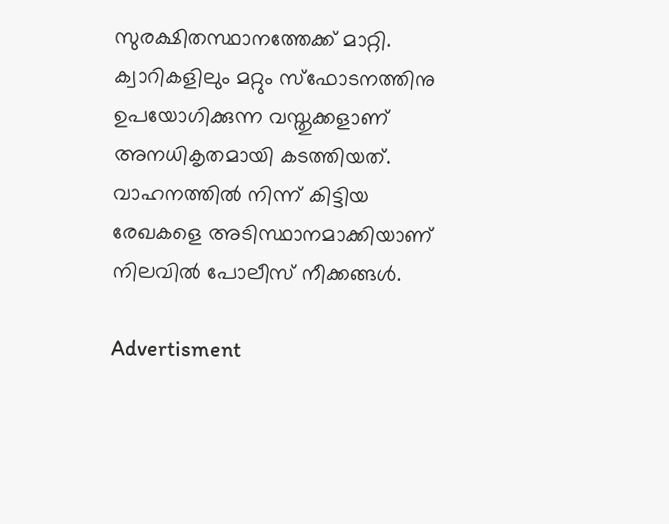സുരക്ഷിതസ്ഥാനത്തേക്ക് മാറ്റി. ക്വാറികളിലും മറ്റും സ്ഫോടനത്തിനു ഉപയോഗിക്കുന്ന വസ്തുക്കളാണ് അനധികൃതമായി കടത്തിയത്. വാഹനത്തിൽ നിന്ന് കിട്ടിയ രേഖകളെ അടിസ്ഥാനമാക്കിയാണ് നിലവിൽ പോലീസ് നീക്കങ്ങൾ.

Advertisment